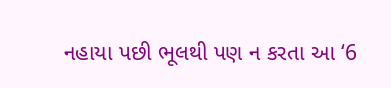નહાયા પછી ભૂલથી પણ ન કરતા આ ‘6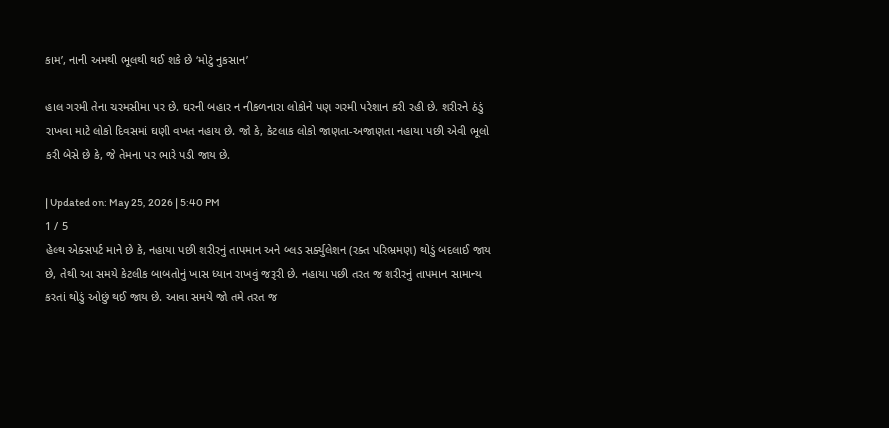કામ’, નાની અમથી ભૂલથી થઈ શકે છે ‘મોટું નુકસાન’

હાલ ગરમી તેના ચરમસીમા પર છે. ઘરની બહાર ન નીકળનારા લોકોને પણ ગરમી પરેશાન કરી રહી છે. શરીરને ઠંડું રાખવા માટે લોકો દિવસમાં ઘણી વખત નહાય છે. જો કે, કેટલાક લોકો જાણતા-અજાણતા નહાયા પછી એવી ભૂલો કરી બેસે છે કે, જે તેમના પર ભારે પડી જાય છે.

| Updated on: May 25, 2026 | 5:40 PM
1 / 5
હેલ્થ એક્સપર્ટ માને છે કે, નહાયા પછી શરીરનું તાપમાન અને બ્લડ સર્ક્યુલેશન (રક્ત પરિભ્રમણ) થોડું બદલાઈ જાય છે, તેથી આ સમયે કેટલીક બાબતોનું ખાસ ધ્યાન રાખવું જરૂરી છે. નહાયા પછી તરત જ શરીરનું તાપમાન સામાન્ય કરતાં થોડું ઓછું થઈ જાય છે. આવા સમયે જો તમે તરત જ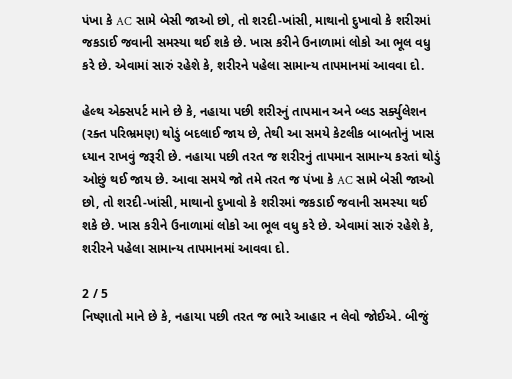પંખા કે AC સામે બેસી જાઓ છો, તો શરદી-ખાંસી, માથાનો દુખાવો કે શરીરમાં જકડાઈ જવાની સમસ્યા થઈ શકે છે. ખાસ કરીને ઉનાળામાં લોકો આ ભૂલ વધુ કરે છે. એવામાં સારું રહેશે કે, શરીરને પહેલા સામાન્ય તાપમાનમાં આવવા દો.

હેલ્થ એક્સપર્ટ માને છે કે, નહાયા પછી શરીરનું તાપમાન અને બ્લડ સર્ક્યુલેશન (રક્ત પરિભ્રમણ) થોડું બદલાઈ જાય છે, તેથી આ સમયે કેટલીક બાબતોનું ખાસ ધ્યાન રાખવું જરૂરી છે. નહાયા પછી તરત જ શરીરનું તાપમાન સામાન્ય કરતાં થોડું ઓછું થઈ જાય છે. આવા સમયે જો તમે તરત જ પંખા કે AC સામે બેસી જાઓ છો, તો શરદી-ખાંસી, માથાનો દુખાવો કે શરીરમાં જકડાઈ જવાની સમસ્યા થઈ શકે છે. ખાસ કરીને ઉનાળામાં લોકો આ ભૂલ વધુ કરે છે. એવામાં સારું રહેશે કે, શરીરને પહેલા સામાન્ય તાપમાનમાં આવવા દો.

2 / 5
નિષ્ણાતો માને છે કે, નહાયા પછી તરત જ ભારે આહાર ન લેવો જોઈએ. બીજું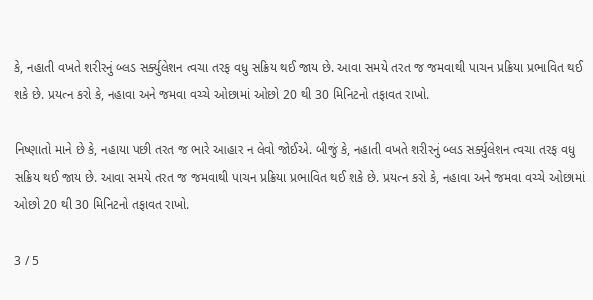કે, નહાતી વખતે શરીરનું બ્લડ સર્ક્યુલેશન ત્વચા તરફ વધુ સક્રિય થઈ જાય છે. આવા સમયે તરત જ જમવાથી પાચન પ્રક્રિયા પ્રભાવિત થઈ શકે છે. પ્રયત્ન કરો કે, નહાવા અને જમવા વચ્ચે ઓછામાં ઓછો 20 થી 30 મિનિટનો તફાવત રાખો.

નિષ્ણાતો માને છે કે, નહાયા પછી તરત જ ભારે આહાર ન લેવો જોઈએ. બીજું કે, નહાતી વખતે શરીરનું બ્લડ સર્ક્યુલેશન ત્વચા તરફ વધુ સક્રિય થઈ જાય છે. આવા સમયે તરત જ જમવાથી પાચન પ્રક્રિયા પ્રભાવિત થઈ શકે છે. પ્રયત્ન કરો કે, નહાવા અને જમવા વચ્ચે ઓછામાં ઓછો 20 થી 30 મિનિટનો તફાવત રાખો.

3 / 5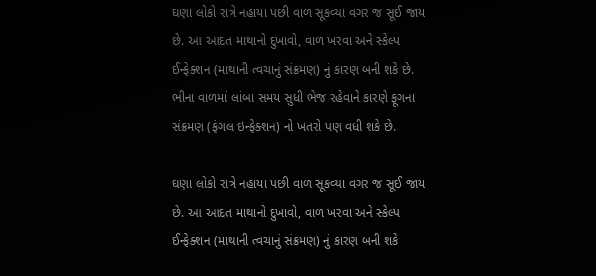ઘણા લોકો રાત્રે નહાયા પછી વાળ સૂકવ્યા વગર જ સૂઈ જાય છે. આ આદત માથાનો દુખાવો, વાળ ખરવા અને સ્કેલ્પ ઈન્ફેક્શન (માથાની ત્વચાનું સંક્રમણ) નું કારણ બની શકે છે. ભીના વાળમાં લાંબા સમય સુધી ભેજ રહેવાને કારણે ફૂગના સંક્રમણ (ફંગલ ઇન્ફેક્શન) નો ખતરો પણ વધી શકે છે.

ઘણા લોકો રાત્રે નહાયા પછી વાળ સૂકવ્યા વગર જ સૂઈ જાય છે. આ આદત માથાનો દુખાવો, વાળ ખરવા અને સ્કેલ્પ ઈન્ફેક્શન (માથાની ત્વચાનું સંક્રમણ) નું કારણ બની શકે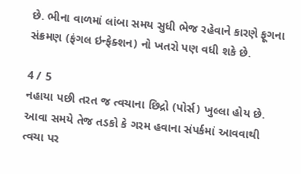છે. ભીના વાળમાં લાંબા સમય સુધી ભેજ રહેવાને કારણે ફૂગના સંક્રમણ (ફંગલ ઇન્ફેક્શન) નો ખતરો પણ વધી શકે છે.

4 / 5
નહાયા પછી તરત જ ત્વચાના છિદ્રો (પોર્સ) ખુલ્લા હોય છે. આવા સમયે તેજ તડકો કે ગરમ હવાના સંપર્કમાં આવવાથી ત્વચા પર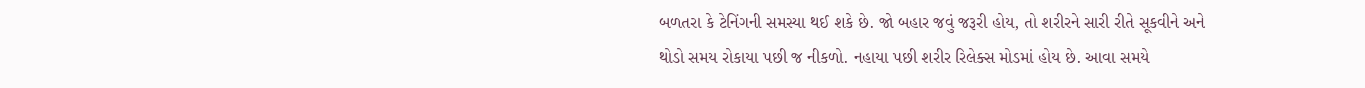બળતરા કે ટેનિંગની સમસ્યા થઈ શકે છે. જો બહાર જવું જરૂરી હોય, તો શરીરને સારી રીતે સૂકવીને અને થોડો સમય રોકાયા પછી જ નીકળો. નહાયા પછી શરીર રિલેક્સ મોડમાં હોય છે. આવા સમયે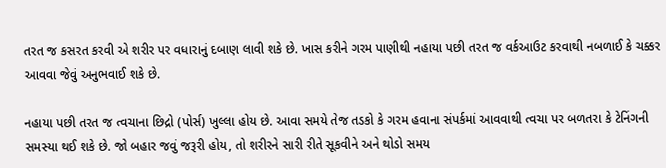તરત જ કસરત કરવી એ શરીર પર વધારાનું દબાણ લાવી શકે છે. ખાસ કરીને ગરમ પાણીથી નહાયા પછી તરત જ વર્કઆઉટ કરવાથી નબળાઈ કે ચક્કર આવવા જેવું અનુભવાઈ શકે છે.

નહાયા પછી તરત જ ત્વચાના છિદ્રો (પોર્સ) ખુલ્લા હોય છે. આવા સમયે તેજ તડકો કે ગરમ હવાના સંપર્કમાં આવવાથી ત્વચા પર બળતરા કે ટેનિંગની સમસ્યા થઈ શકે છે. જો બહાર જવું જરૂરી હોય, તો શરીરને સારી રીતે સૂકવીને અને થોડો સમય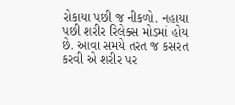રોકાયા પછી જ નીકળો. નહાયા પછી શરીર રિલેક્સ મોડમાં હોય છે. આવા સમયે તરત જ કસરત કરવી એ શરીર પર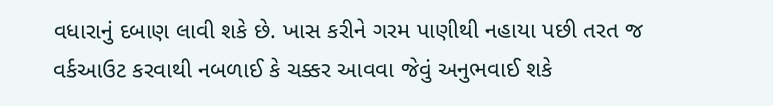વધારાનું દબાણ લાવી શકે છે. ખાસ કરીને ગરમ પાણીથી નહાયા પછી તરત જ વર્કઆઉટ કરવાથી નબળાઈ કે ચક્કર આવવા જેવું અનુભવાઈ શકે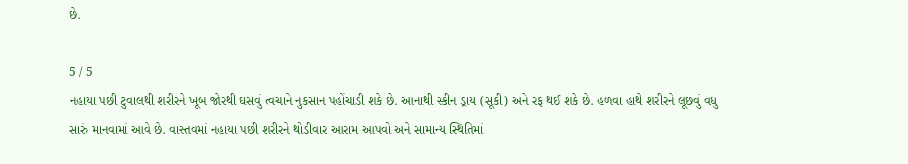છે.

5 / 5
નહાયા પછી ટુવાલથી શરીરને ખૂબ જોરથી ઘસવું ત્વચાને નુકસાન પહોંચાડી શકે છે. આનાથી સ્કીન ડ્રાય (સૂકી) અને રફ થઈ શકે છે. હળવા હાથે શરીરને લૂછવું વધુ સારું માનવામાં આવે છે. વાસ્તવમાં નહાયા પછી શરીરને થોડીવાર આરામ આપવો અને સામાન્ય સ્થિતિમાં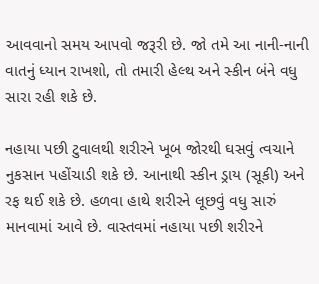આવવાનો સમય આપવો જરૂરી છે. જો તમે આ નાની-નાની વાતનું ધ્યાન રાખશો, તો તમારી હેલ્થ અને સ્કીન બંને વધુ સારા રહી શકે છે.

નહાયા પછી ટુવાલથી શરીરને ખૂબ જોરથી ઘસવું ત્વચાને નુકસાન પહોંચાડી શકે છે. આનાથી સ્કીન ડ્રાય (સૂકી) અને રફ થઈ શકે છે. હળવા હાથે શરીરને લૂછવું વધુ સારું માનવામાં આવે છે. વાસ્તવમાં નહાયા પછી શરીરને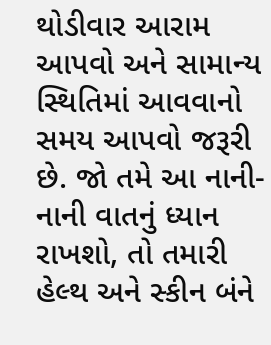થોડીવાર આરામ આપવો અને સામાન્ય સ્થિતિમાં આવવાનો સમય આપવો જરૂરી છે. જો તમે આ નાની-નાની વાતનું ધ્યાન રાખશો, તો તમારી હેલ્થ અને સ્કીન બંને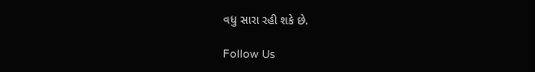વધુ સારા રહી શકે છે.

Follow Us